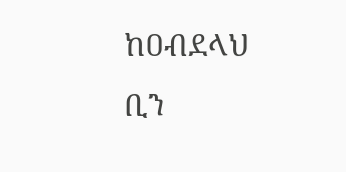ከዐብደላህ ቢን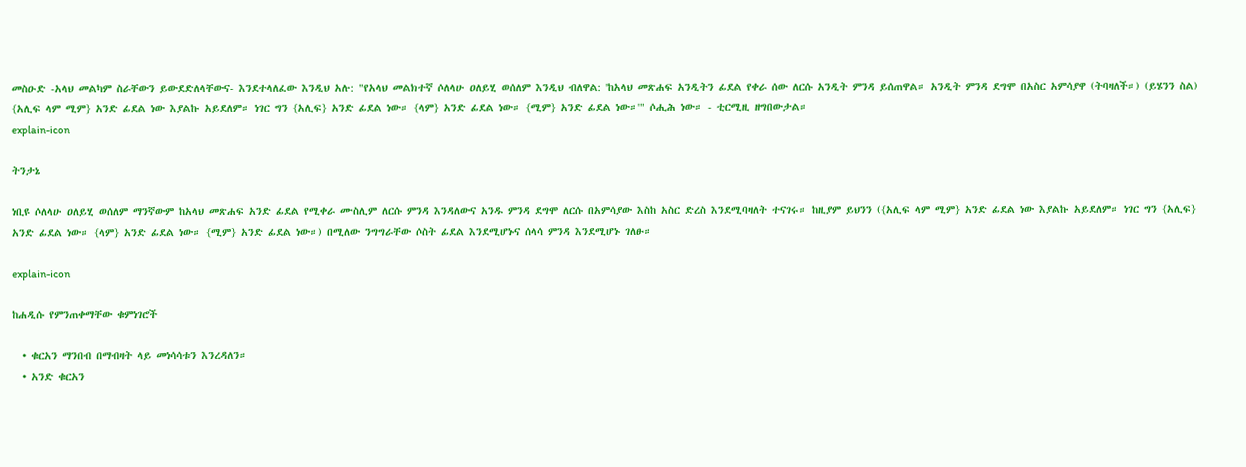መስዑድ -አላህ መልካም ስራቸውን ይውደድለላቸውና- እንደተላለፈው እንዲህ አሉ: "የአላህ መልክተኛ ሶለላሁ ዐለይሂ ወሰለም እንዲህ ብለዋል: 'ከአላህ መጽሐፍ አንዲትን ፊደል የቀራ ሰው ለርሱ አንዲት ምንዳ ይሰጠዋል። አንዲት ምንዳ ደግሞ በአስር አምሳያዋ (ትባዛለች።) (ይሄንን ስል) {አሊፍ ላም ሚም} አንድ ፊደል ነው እያልኩ አይደለም። ነገር ግን {አሊፍ} አንድ ፊደል ነው። {ላም} አንድ ፊደል ነው። {ሚም} አንድ ፊደል ነው።'" ሶሒሕ ነው። - ቲርሚዚ ዘግበውታል።
explain-icon

ትንታኔ

ነቢዩ ሶለላሁ ዐለይሂ ወሰለም ማንኛውም ከአላህ መጽሐፍ አንድ ፊደል የሚቀራ ሙስሊም ለርሱ ምንዳ እንዳለውና አንዱ ምንዳ ደግሞ ለርሱ በአምሳያው እስከ አስር ድረስ እንደሚባዛለት ተናገሩ። ከዚያም ይህንን ({አሊፍ ላም ሚም} አንድ ፊደል ነው እያልኩ አይደለም። ነገር ግን {አሊፍ} አንድ ፊደል ነው። {ላም} አንድ ፊደል ነው። {ሚም} አንድ ፊደል ነው።) በሚለው ንግግራቸው ሶስት ፊደል እንደሚሆኑና ሰላሳ ምንዳ እንደሚሆኑ ገለፁ።

explain-icon

ከሐዲሱ የምንጠቀማቸው ቁምነገሮች

  • ቁርአን ማንበብ በማብዛት ላይ መነሳሳቱን እንረዳለን።
  • አንድ ቁርአን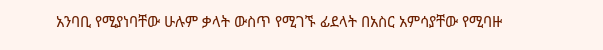አንባቢ የሚያነባቸው ሁሉም ቃላት ውስጥ የሚገኙ ፊደላት በአስር አምሳያቸው የሚባዙ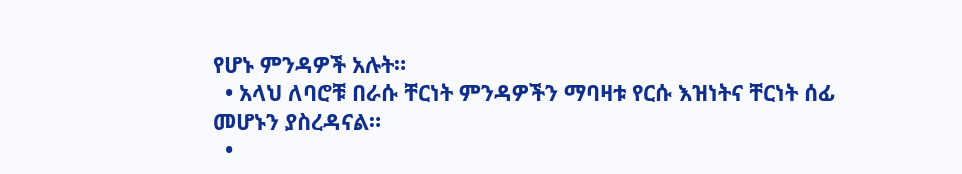የሆኑ ምንዳዎች አሉት።
  • አላህ ለባሮቹ በራሱ ቸርነት ምንዳዎችን ማባዛቱ የርሱ እዝነትና ቸርነት ሰፊ መሆኑን ያስረዳናል።
  •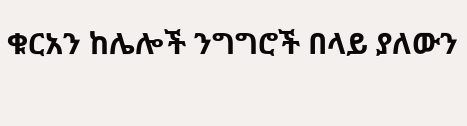ቁርአን ከሌሎች ንግግሮች በላይ ያለውን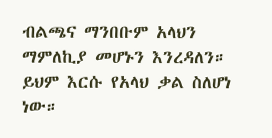ብልጫና ማንበቡም አላህን ማምለኪያ መሆኑን እንረዳለን። ይህም እርሱ የአላህ ቃል ስለሆነ ነው።